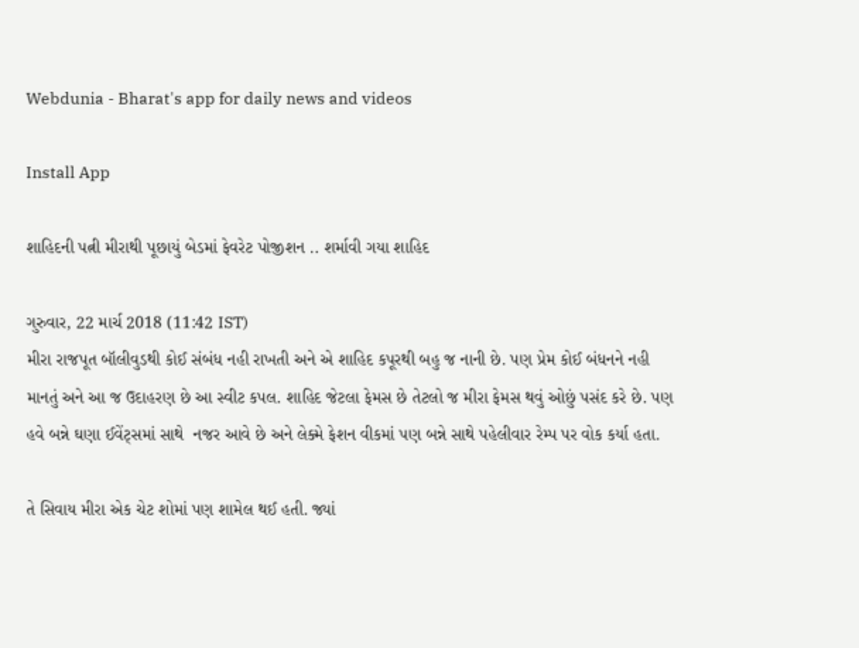Webdunia - Bharat's app for daily news and videos

Install App

શાહિદની પત્ની મીરાથી પૂછાયું બેડમાં ફેવરેટ પોજીશન .. શર્માવી ગયા શાહિદ

ગુરુવાર, 22 માર્ચ 2018 (11:42 IST)
મીરા રાજપૂત બૉલીવુડથી કોઈ સંબંધ નહી રાખતી અને એ શાહિદ કપૂરથી બહુ જ નાની છે. પણ પ્રેમ કોઈ બંધનને નહી માનતું અને આ જ ઉદાહરણ છે આ સ્વીટ કપલ. શાહિદ જેટલા ફેમસ છે તેટલો જ મીરા ફેમસ થવું ઓછું પસંદ કરે છે. પણ હવે બન્ને ઘણા ઈવેંટ્સમાં સાથે  નજર આવે છે અને લેક્મે ફેશન વીકમાં પણ બન્ને સાથે પહેલીવાર રેમ્પ પર વોક કર્યા હતા.

તે સિવાય મીરા એક ચેટ શોમાં પણ શામેલ થઈ હતી. જ્યાં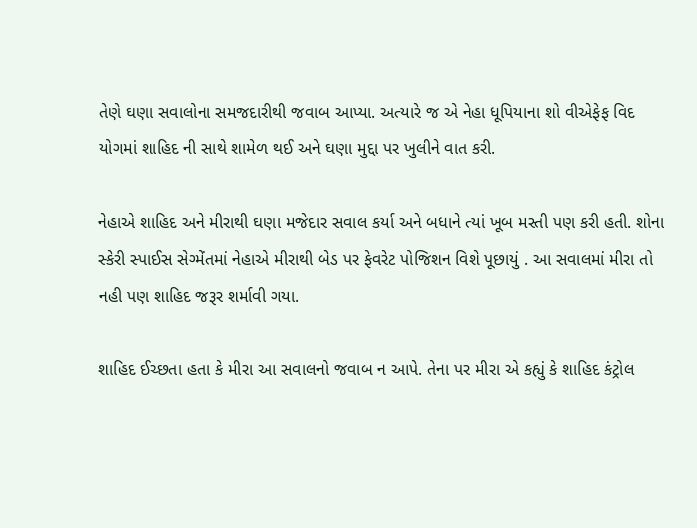તેણે ઘણા સવાલોના સમજદારીથી જવાબ આપ્યા. અત્યારે જ એ નેહા ધૂપિયાના શો વીએફેફ વિદ યોગમાં શાહિદ ની સાથે શામેળ થઈ અને ઘણા મુદ્દા પર ખુલીને વાત કરી.

નેહાએ શાહિદ અને મીરાથી ઘણા મજેદાર સવાલ કર્યા અને બધાને ત્યાં ખૂબ મસ્તી પણ કરી હતી. શોના સ્કેરી સ્પાઈસ સેગ્મેંતમાં નેહાએ મીરાથી બેડ પર ફેવરેટ પોજિશન વિશે પૂછાયું . આ સવાલમાં મીરા તો નહી પણ શાહિદ જરૂર શર્માવી ગયા.

શાહિદ ઈચ્છતા હતા કે મીરા આ સવાલનો જવાબ ન આપે. તેના પર મીરા એ કહ્યું કે શાહિદ કંટ્રોલ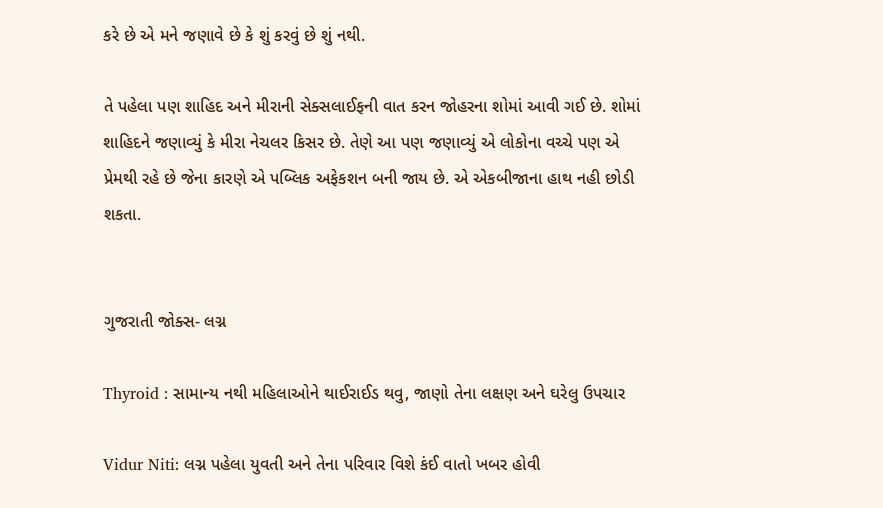કરે છે એ મને જણાવે છે કે શું કરવું છે શું નથી.

તે પહેલા પણ શાહિદ અને મીરાની સેક્સલાઈફની વાત કરન જોહરના શોમાં આવી ગઈ છે. શોમાં શાહિદને જણાવ્યું કે મીરા નેચલર કિસર છે. તેણે આ પણ જણાવ્યું એ લોકોના વચ્ચે પણ એ પ્રેમથી રહે છે જેના કારણે એ પબ્લિક અફેકશન બની જાય છે. એ એકબીજાના હાથ નહી છોડી શકતા.


ગુજરાતી જોક્સ- લગ્ન

Thyroid : સામાન્ય નથી મહિલાઓને થાઈરાઈડ થવુ, જાણો તેના લક્ષણ અને ઘરેલુ ઉપચાર

Vidur Niti: લગ્ન પહેલા યુવતી અને તેના પરિવાર વિશે કંઈ વાતો ખબર હોવી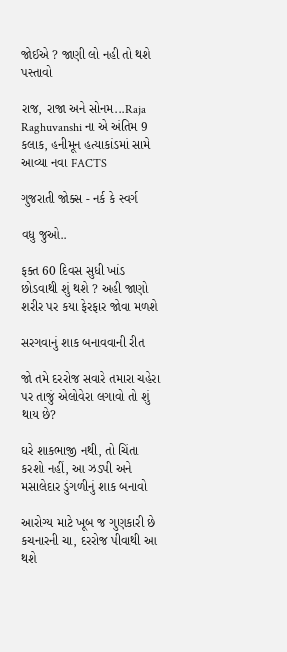જોઈએ ? જાણી લો નહી તો થશે પસ્તાવો

રાજ, રાજા અને સોનમ...Raja Raghuvanshi ના એ અંતિમ 9 કલાક, હનીમૂન હત્યાકાંડમાં સામે આવ્યા નવા FACTS

ગુજરાતી જોક્સ - નર્ક કે સ્વર્ગ

વધુ જુઓ..

ફક્ત 60 દિવસ સુધી ખાંડ છોડવાથી શું થશે ? અહી જાણો શરીર પર કયા ફેરફાર જોવા મળશે

સરગવાનું શાક બનાવવાની રીત

જો તમે દરરોજ સવારે તમારા ચહેરા પર તાજું એલોવેરા લગાવો તો શું થાય છે?

ઘરે શાકભાજી નથી, તો ચિંતા કરશો નહીં, આ ઝડપી અને મસાલેદાર ડુંગળીનું શાક બનાવો

આરોગ્ય માટે ખૂબ જ ગુણકારી છે કચનારની ચા, દરરોજ પીવાથી આ થશે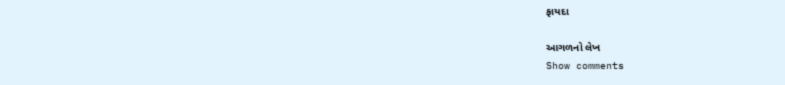ફાયદા

આગળનો લેખ
Show comments